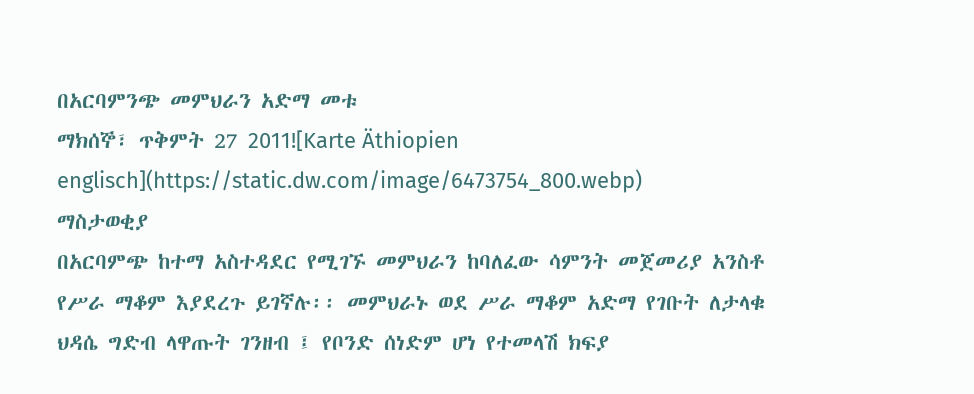በአርባምንጭ መምህራን አድማ መቱ
ማክሰኞ፣ ጥቅምት 27 2011![Karte Äthiopien englisch](https://static.dw.com/image/6473754_800.webp)
ማስታወቂያ
በአርባምጭ ከተማ አስተዳደር የሚገኙ መምህራን ከባለፈው ሳምንት መጀመሪያ አንስቶ የሥራ ማቆም እያደረጉ ይገኛሉ፡፡ መምህራኑ ወደ ሥራ ማቆም አድማ የገቡት ለታላቁ ህዳሴ ግድብ ላዋጡት ገንዘብ ፤ የቦንድ ሰነድም ሆነ የተመላሽ ክፍያ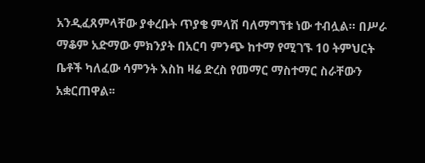አንዲፈጸምላቸው ያቀረቡት ጥያቄ ምላሽ ባለማግኘቱ ነው ተብሏል። በሥራ ማቆም አድማው ምክንያት በአርባ ምንጭ ከተማ የሚገኙ 10 ትምህርት ቤቶች ካለፈው ሳምንት እስከ ዛሬ ድረስ የመማር ማስተማር ስራቸውን አቋርጠዋል፡፡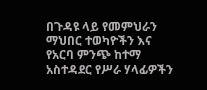በጉዳዩ ላይ የመምህራን ማህበር ተወካዮችን እና የአርባ ምንጭ ከተማ አስተዳደር የሥራ ሃላፊዎችን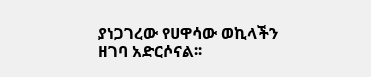ያነጋገረው የሀዋሳው ወኪላችን ዘገባ አድርሶናል፡፡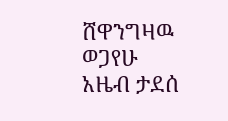ሸዋንግዛዉ ወጋየሁ
አዜብ ታደሰ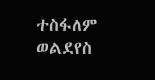ተስፋለም ወልደየስ